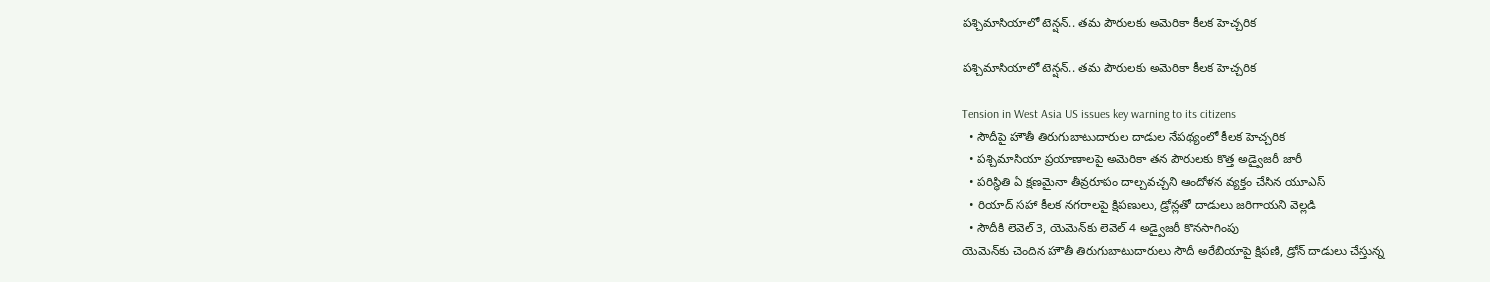ప‌శ్చిమాసియాలో టెన్షన్.. తమ పౌరులకు అమెరికా కీలక హెచ్చరిక

ప‌శ్చిమాసియాలో టెన్షన్.. తమ పౌరులకు అమెరికా కీలక హెచ్చరిక

Tension in West Asia US issues key warning to its citizens
  • సౌదీపై హౌతీ తిరుగుబాటుదారుల దాడుల నేపథ్యంలో కీలక హెచ్చరిక
  • ప‌శ్చిమాసియా ప్రయాణాలపై అమెరికా తన పౌరులకు కొత్త అడ్వైజరీ జారీ
  • పరిస్థితి ఏ క్షణమైనా తీవ్రరూపం దాల్చవచ్చని ఆందోళన వ్యక్తం చేసిన యూఎస్
  • రియాద్ సహా కీలక నగరాలపై క్షిపణులు, డ్రోన్లతో దాడులు జరిగాయని వెల్లడి
  • సౌదీకి లెవెల్ 3, యెమెన్‌కు లెవెల్ 4 అడ్వైజరీ కొనసాగింపు
యెమెన్‌కు చెందిన హౌతీ తిరుగుబాటుదారులు సౌదీ అరేబియాపై క్షిపణి, డ్రోన్ దాడులు చేస్తున్న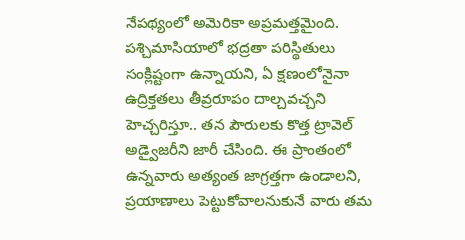నేపథ్యంలో అమెరికా అప్రమత్తమైంది. ప‌శ్చిమాసియాలో భద్రతా పరిస్థితులు సంక్లిష్టంగా ఉన్నాయని, ఏ క్షణంలోనైనా ఉద్రిక్తతలు తీవ్రరూపం దాల్చవచ్చని హెచ్చరిస్తూ.. తన పౌరులకు కొత్త ట్రావెల్ అడ్వైజరీని జారీ చేసింది. ఈ ప్రాంతంలో ఉన్నవారు అత్యంత జాగ్రత్తగా ఉండాలని, ప్రయాణాలు పెట్టుకోవాలనుకునే వారు తమ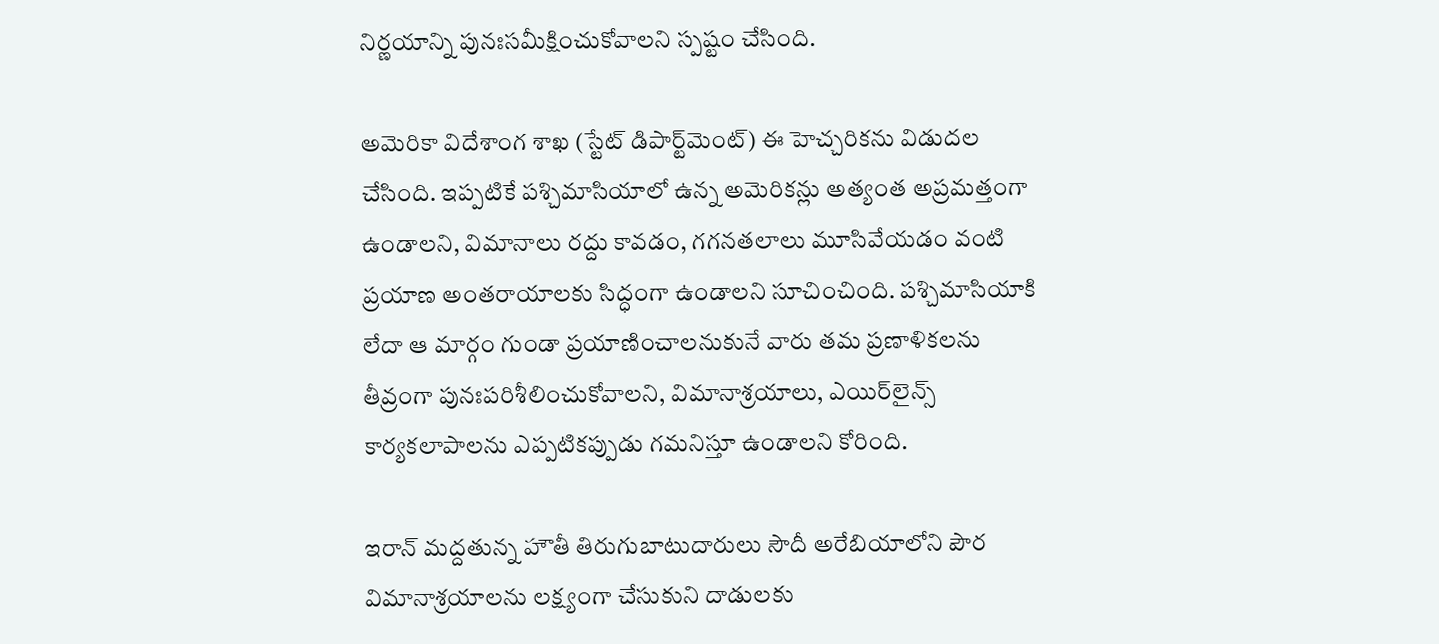నిర్ణయాన్ని పునఃసమీక్షించుకోవాలని స్పష్టం చేసింది.

అమెరికా విదేశాంగ శాఖ (స్టేట్ డిపార్ట్‌మెంట్) ఈ హెచ్చరికను విడుదల చేసింది. ఇప్పటికే ప‌శ్చిమాసియాలో ఉన్న అమెరికన్లు అత్యంత అప్రమత్తంగా ఉండాలని, విమానాలు రద్దు కావడం, గగనతలాలు మూసివేయడం వంటి ప్రయాణ అంతరాయాలకు సిద్ధంగా ఉండాలని సూచించింది. ప‌శ్చిమాసియాకి లేదా ఆ మార్గం గుండా ప్రయాణించాలనుకునే వారు తమ ప్రణాళికలను తీవ్రంగా పునఃపరిశీలించుకోవాలని, విమానాశ్రయాలు, ఎయిర్‌లైన్స్ కార్యకలాపాలను ఎప్పటికప్పుడు గమనిస్తూ ఉండాలని కోరింది.

ఇరాన్ మద్దతున్న హౌతీ తిరుగుబాటుదారులు సౌదీ అరేబియాలోని పౌర విమానాశ్రయాలను లక్ష్యంగా చేసుకుని దాడులకు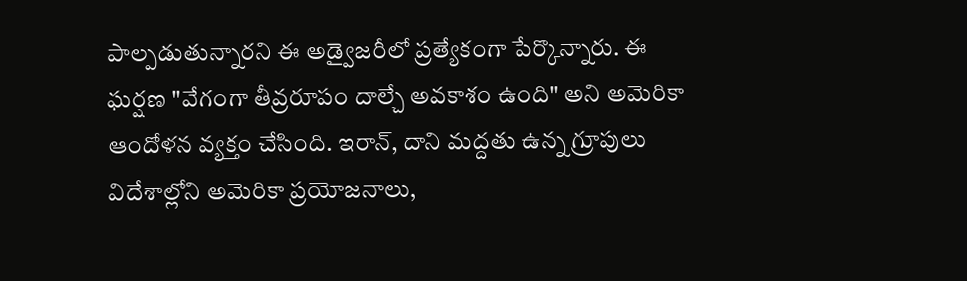పాల్పడుతున్నారని ఈ అడ్వైజరీలో ప్రత్యేకంగా పేర్కొన్నారు. ఈ ఘర్షణ "వేగంగా తీవ్రరూపం దాల్చే అవకాశం ఉంది" అని అమెరికా ఆందోళన వ్యక్తం చేసింది. ఇరాన్, దాని మద్దతు ఉన్న గ్రూపులు విదేశాల్లోని అమెరికా ప్రయోజనాలు,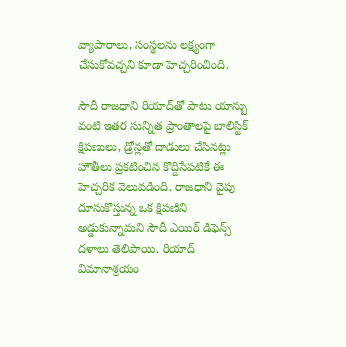వ్యాపారాలు, సంస్థలను లక్ష్యంగా చేసుకోవచ్చని కూడా హెచ్చరించింది.

సౌదీ రాజధాని రియాద్‌తో పాటు యాన్బు వంటి ఇతర సున్నిత ప్రాంతాలపై బాలిస్టిక్ క్షిపణులు, డ్రోన్లతో దాడులు చేసినట్లు హౌతీలు ప్రకటించిన కొద్దిసేపటికే ఈ హెచ్చరిక వెలువడింది. రాజధాని వైపు దూసుకొస్తున్న ఒక క్షిపణిని అడ్డుకున్నామని సౌదీ ఎయిర్ డిఫెన్స్ దళాలు తెలిపాయి. రియాద్ విమానాశ్రయం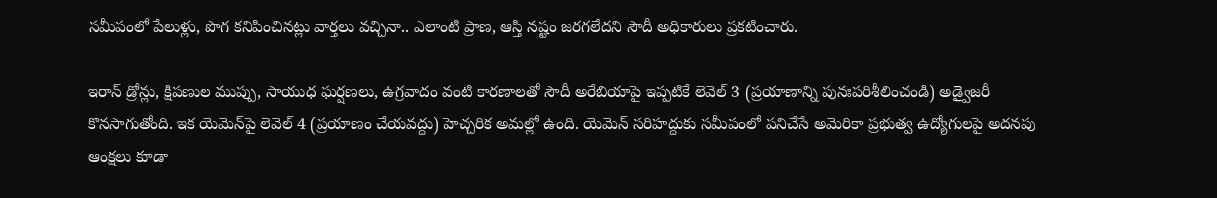సమీపంలో పేలుళ్లు, పొగ కనిపించినట్లు వార్తలు వచ్చినా.. ఎలాంటి ప్రాణ, ఆస్తి నష్టం జరగలేదని సౌదీ అధికారులు ప్రకటించారు.

ఇరాన్ డ్రోన్లు, క్షిపణుల ముప్పు, సాయుధ ఘర్షణలు, ఉగ్రవాదం వంటి కారణాలతో సౌదీ అరేబియాపై ఇప్పటికే లెవెల్ 3 (ప్రయాణాన్ని పునఃపరిశీలించండి) అడ్వైజరీ కొనసాగుతోంది. ఇక యెమెన్‌పై లెవెల్ 4 (ప్రయాణం చేయవద్దు) హెచ్చరిక అమల్లో ఉంది. యెమెన్ సరిహద్దుకు సమీపంలో పనిచేసే అమెరికా ప్రభుత్వ ఉద్యోగులపై అదనపు ఆంక్షలు కూడా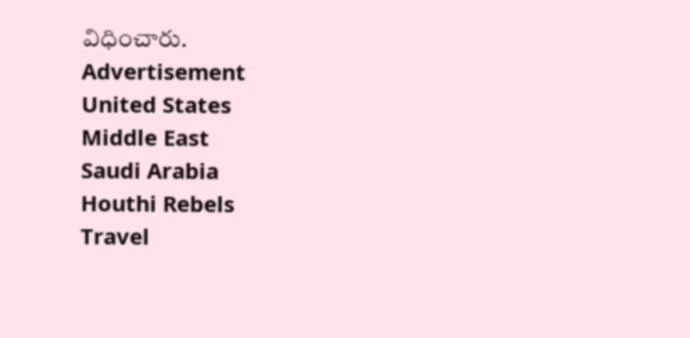విధించారు.
Advertisement
United States
Middle East
Saudi Arabia
Houthi Rebels
Travel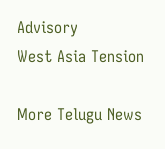Advisory
West Asia Tension

More Telugu News